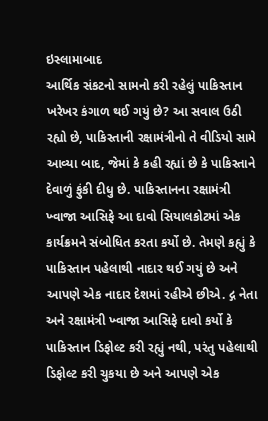ઇસ્લામાબાદ
આર્થિક સંકટનો સામનો કરી રહેલું પાકિસ્તાન ખરેખર કંગાળ થઈ ગયું છે? આ સવાલ ઉઠી રહ્યો છે, પાકિસ્તાની રક્ષામંત્રીનો તે વીડિયો સામે આવ્યા બાદ, જેમાં કે કહી રહ્યાં છે કે પાકિસ્તાને દેવાળું ફુંકી દીધુ છે. પાકિસ્તાનના રક્ષામંત્રી ખ્વાજા આસિફે આ દાવો સિયાલકોટમાં એક કાર્યક્રમને સંબોધિત કરતા કર્યો છે. તેમણે કહ્યું કે પાકિસ્તાન પહેલાથી નાદાર થઈ ગયું છે અને આપણે એક નાદાર દેશમાં રહીએ છીએ. દ્ગ નેતા અને રક્ષામંત્રી ખ્વાજા આસિફે દાવો કર્યો કે પાકિસ્તાન ડિફોલ્ટ કરી રહ્યું નથી, પરંતુ પહેલાથી ડિફોલ્ટ કરી ચુકયા છે અને આપણે એક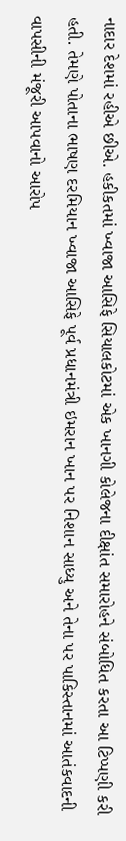નાદાર દેશમાં રહીએ છીએ. હકીકતમાં ખ્વાજા આસિફે સિયાલકોટમાં એક ખાનગી કોલેજના દીક્ષાંત સમારોહને સંબોધિત કરતા આ ટિપ્પણી કરી હતી. તેમણે પોતાના ભાષણ દરમિયાન ખ્વાજા આસિફે પૂર્વ પ્રધાનમંત્રી ઇમરાન ખાન પર નિશાન સાધ્યુ અને તેના પર પાકિસ્તાનમાં આતંકવાદની વાપસીની મંજૂરી આપવાનો આરોપ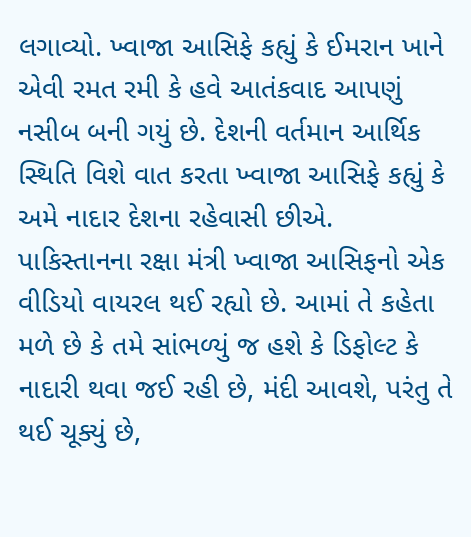લગાવ્યો. ખ્વાજા આસિફે કહ્યું કે ઈમરાન ખાને એવી રમત રમી કે હવે આતંકવાદ આપણું નસીબ બની ગયું છે. દેશની વર્તમાન આર્થિક સ્થિતિ વિશે વાત કરતા ખ્વાજા આસિફે કહ્યું કે અમે નાદાર દેશના રહેવાસી છીએ. પાકિસ્તાનના રક્ષા મંત્રી ખ્વાજા આસિફનો એક વીડિયો વાયરલ થઈ રહ્યો છે. આમાં તે કહેતા મળે છે કે તમે સાંભળ્યું જ હશે કે ડિફોલ્ટ કે નાદારી થવા જઈ રહી છે, મંદી આવશે, પરંતુ તે થઈ ચૂક્યું છે,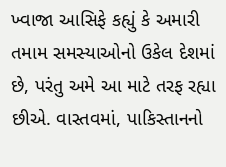ખ્વાજા આસિફે કહ્યું કે અમારી તમામ સમસ્યાઓનો ઉકેલ દેશમાં છે, પરંતુ અમે આ માટે તરફ રહ્યા છીએ. વાસ્તવમાં, પાકિસ્તાનનો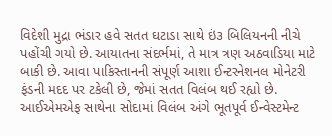વિદેશી મુદ્રા ભંડાર હવે સતત ઘટાડા સાથે ઇં૩ બિલિયનની નીચે પહોંચી ગયો છે. આયાતના સંદર્ભમાં, તે માત્ર ત્રણ અઠવાડિયા માટે બાકી છે. આવા પાકિસ્તાનની સંપૂર્ણ આશા ઈન્ટરનેશનલ મોનેટરી ફંડની મદદ પર ટકેલી છે, જેમાં સતત વિલંબ થઈ રહ્યો છે. આઈએમએફ સાથેના સોદામાં વિલંબ અંગે ભૂતપૂર્વ ઈન્વેસ્ટમેન્ટ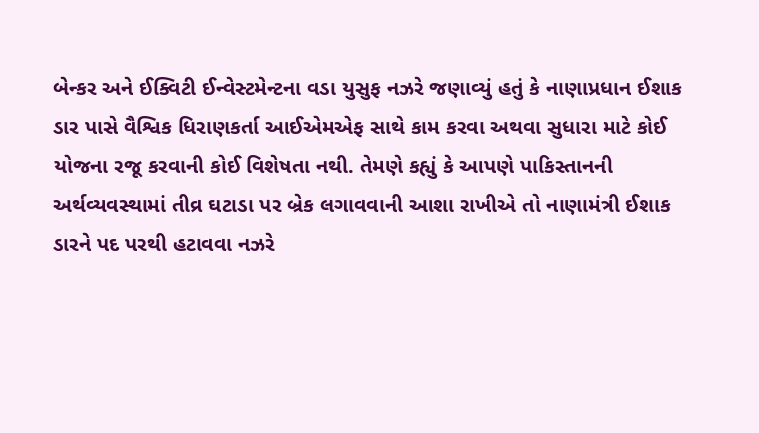બેન્કર અને ઈક્વિટી ઈન્વેસ્ટમેન્ટના વડા યુસુફ નઝરે જણાવ્યું હતું કે નાણાપ્રધાન ઈશાક ડાર પાસે વૈશ્વિક ધિરાણકર્તા આઈએમએફ સાથે કામ કરવા અથવા સુધારા માટે કોઈ યોજના રજૂ કરવાની કોઈ વિશેષતા નથી. તેમણે કહ્યું કે આપણે પાકિસ્તાનની અર્થવ્યવસ્થામાં તીવ્ર ઘટાડા પર બ્રેક લગાવવાની આશા રાખીએ તો નાણામંત્રી ઈશાક ડારને પદ પરથી હટાવવા નઝરે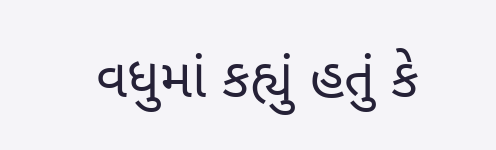વધુમાં કહ્યું હતું કે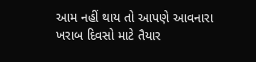આમ નહીં થાય તો આપણે આવનારા ખરાબ દિવસો માટે તૈયાર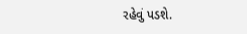રહેવું પડશે.